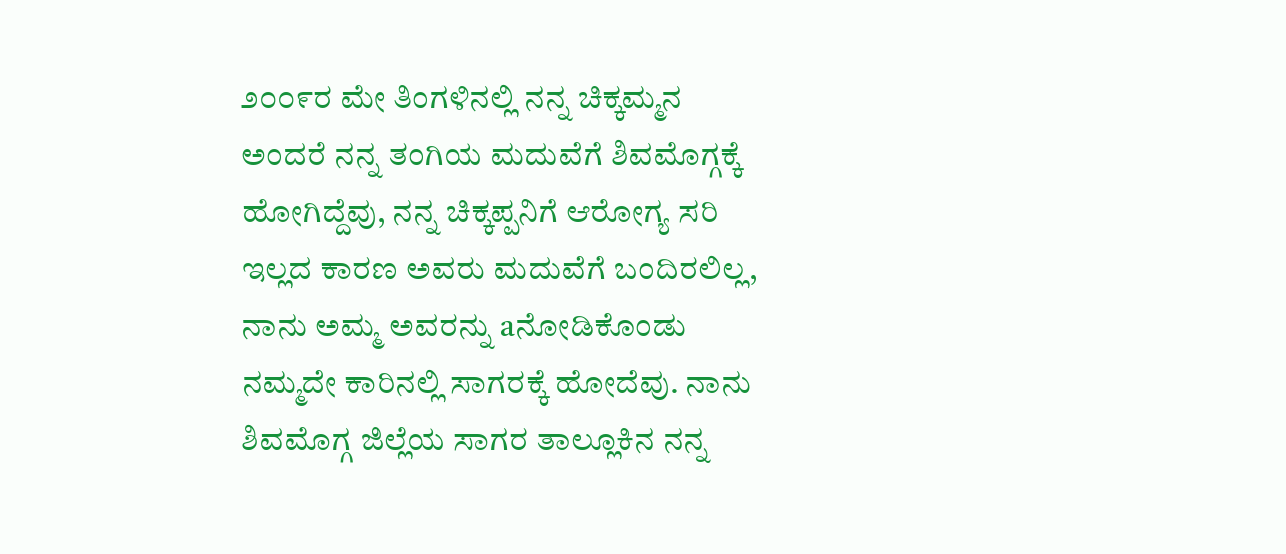೨೦೦೯ರ ಮೇ ತಿಂಗಳಿನಲ್ಲಿ ನನ್ನ ಚಿಕ್ಕಮ್ಮನ ಅಂದರೆ ನನ್ನ ತಂಗಿಯ ಮದುವೆಗೆ ಶಿವಮೊಗ್ಗಕ್ಕೆ ಹೋಗಿದ್ದೆವು, ನನ್ನ ಚಿಕ್ಕಪ್ಪನಿಗೆ ಆರೋಗ್ಯ ಸರಿ ಇಲ್ಲದ ಕಾರಣ ಅವರು ಮದುವೆಗೆ ಬಂದಿರಲಿಲ್ಲ, ನಾನು ಅಮ್ಮ ಅವರನ್ನು aನೋಡಿಕೊಂಡು ನಮ್ಮದೇ ಕಾರಿನಲ್ಲಿ ಸಾಗರಕ್ಕೆ ಹೋದೆವು. ನಾನು ಶಿವಮೊಗ್ಗ ಜಿಲ್ಲೆಯ ಸಾಗರ ತಾಲ್ಲೂಕಿನ ನನ್ನ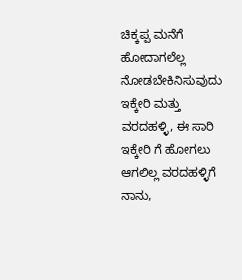ಚಿಕ್ಕಪ್ಪ ಮನೆಗೆ ಹೋದಾಗಲೆಲ್ಲ ನೋಡಬೇಕಿನಿಸುವುದು ಇಕ್ಕೇರಿ ಮತ್ತು ವರದಹಳ್ಳಿ, ಈ ಸಾರಿ ಇಕ್ಕೇರಿ ಗೆ ಹೋಗಲು ಆಗಲಿಲ್ಲ ವರದಹಳ್ಳಿಗೆ ನಾನು,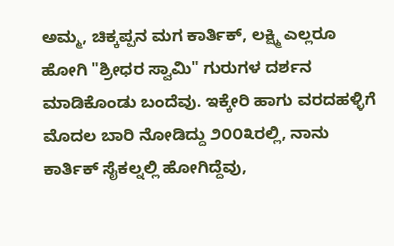ಅಮ್ಮ, ಚಿಕ್ಕಪ್ಪನ ಮಗ ಕಾರ್ತಿಕ್, ಲಕ್ಷ್ಮಿ ಎಲ್ಲರೂ ಹೋಗಿ "ಶ್ರೀಧರ ಸ್ವಾಮಿ" ಗುರುಗಳ ದರ್ಶನ ಮಾಡಿಕೊಂಡು ಬಂದೆವು. ಇಕ್ಕೇರಿ ಹಾಗು ವರದಹಳ್ಳಿಗೆ ಮೊದಲ ಬಾರಿ ನೋಡಿದ್ದು ೨೦೦೩ರಲ್ಲಿ, ನಾನು ಕಾರ್ತಿಕ್ ಸೈಕಲ್ನಲ್ಲಿ ಹೋಗಿದ್ದೆವು,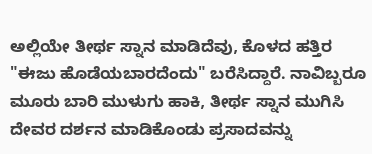ಅಲ್ಲಿಯೇ ತೀರ್ಥ ಸ್ನಾನ ಮಾಡಿದೆವು, ಕೊಳದ ಹತ್ತಿರ "ಈಜು ಹೊಡೆಯಬಾರದೆಂದು" ಬರೆಸಿದ್ದಾರೆ. ನಾವಿಬ್ಬರೂ ಮೂರು ಬಾರಿ ಮುಳುಗು ಹಾಕಿ, ತೀರ್ಥ ಸ್ನಾನ ಮುಗಿಸಿ ದೇವರ ದರ್ಶನ ಮಾಡಿಕೊಂಡು ಪ್ರಸಾದವನ್ನು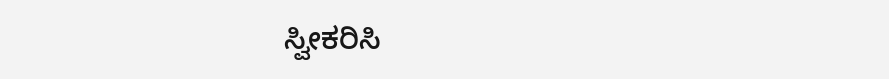ಸ್ವೀಕರಿಸಿ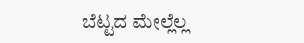ಬೆಟ್ಟದ ಮೇಲ್ಲೆಲ್ಲ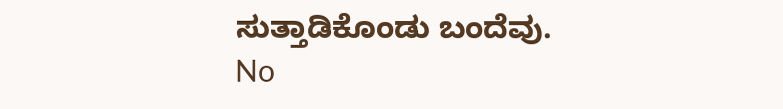ಸುತ್ತಾಡಿಕೊಂಡು ಬಂದೆವು.
No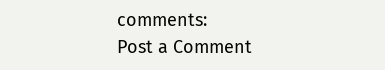comments:
Post a Comment